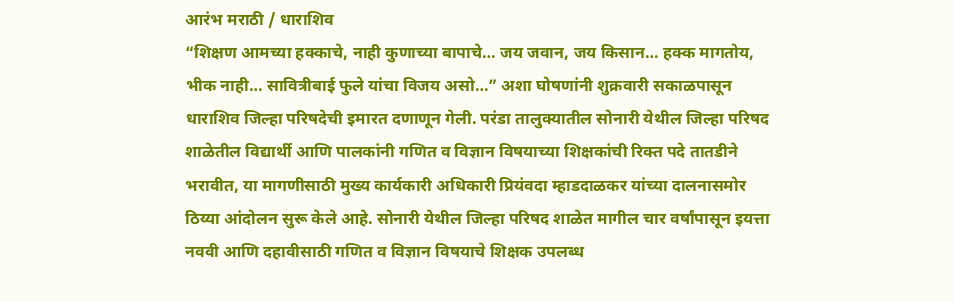आरंभ मराठी / धाराशिव
“शिक्षण आमच्या हक्काचे, नाही कुणाच्या बापाचे… जय जवान, जय किसान… हक्क मागतोय, भीक नाही… सावित्रीबाई फुले यांचा विजय असो…” अशा घोषणांनी शुक्रवारी सकाळपासून धाराशिव जिल्हा परिषदेची इमारत दणाणून गेली. परंडा तालुक्यातील सोनारी येथील जिल्हा परिषद शाळेतील विद्यार्थी आणि पालकांनी गणित व विज्ञान विषयाच्या शिक्षकांची रिक्त पदे तातडीने भरावीत, या मागणीसाठी मुख्य कार्यकारी अधिकारी प्रियंवदा म्हाडदाळकर यांच्या दालनासमोर ठिय्या आंदोलन सुरू केले आहे. सोनारी येथील जिल्हा परिषद शाळेत मागील चार वर्षांपासून इयत्ता नववी आणि दहावीसाठी गणित व विज्ञान विषयाचे शिक्षक उपलब्ध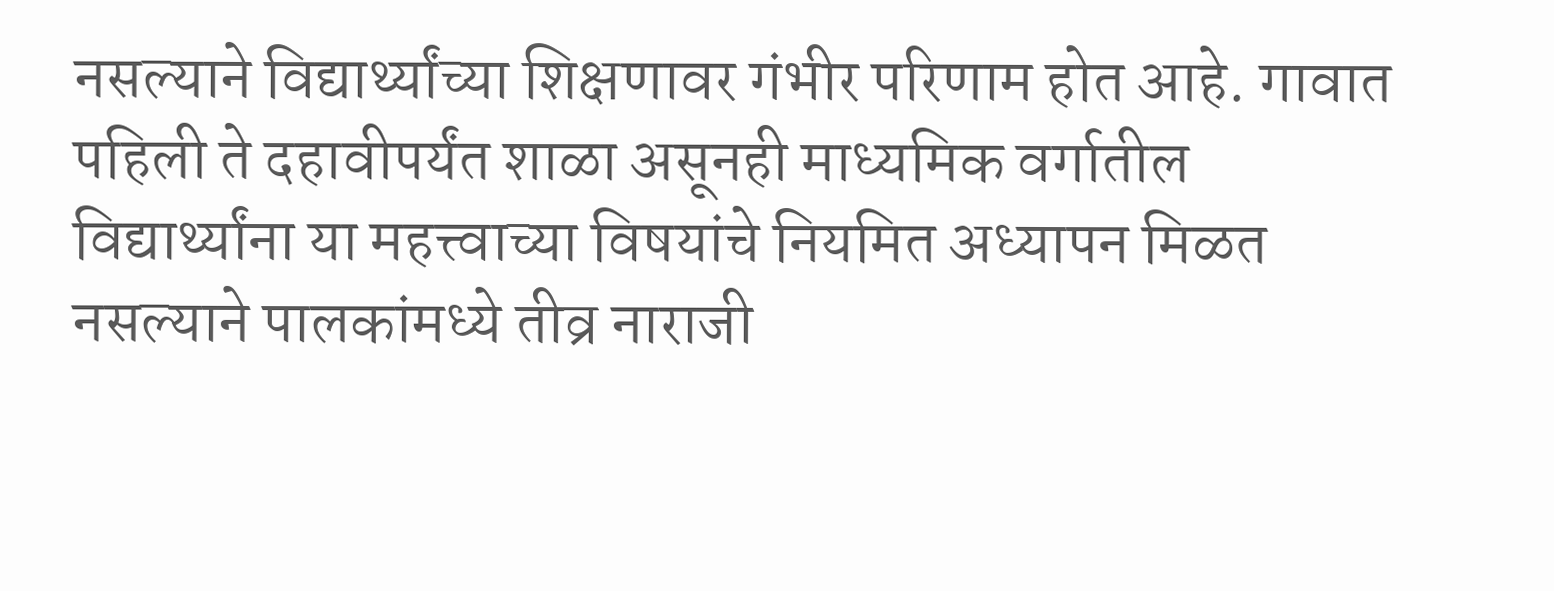नसल्याने विद्यार्थ्यांच्या शिक्षणावर गंभीर परिणाम होत आहे. गावात पहिली ते दहावीपर्यंत शाळा असूनही माध्यमिक वर्गातील विद्यार्थ्यांना या महत्त्वाच्या विषयांचे नियमित अध्यापन मिळत नसल्याने पालकांमध्ये तीव्र नाराजी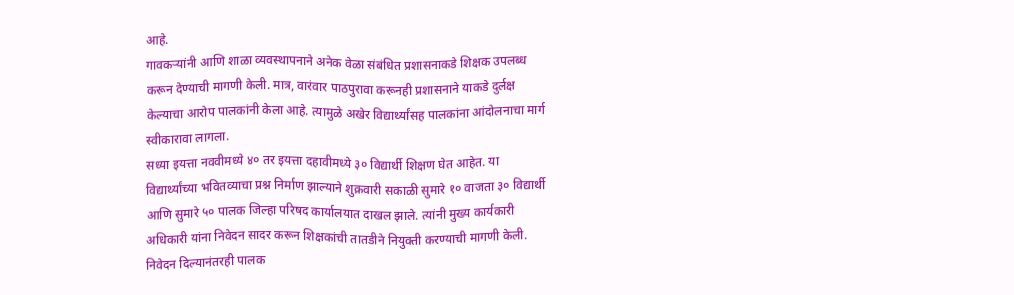आहे.
गावकऱ्यांनी आणि शाळा व्यवस्थापनाने अनेक वेळा संबंधित प्रशासनाकडे शिक्षक उपलब्ध करून देण्याची मागणी केली. मात्र, वारंवार पाठपुरावा करूनही प्रशासनाने याकडे दुर्लक्ष केल्याचा आरोप पालकांनी केला आहे. त्यामुळे अखेर विद्यार्थ्यांसह पालकांना आंदोलनाचा मार्ग स्वीकारावा लागला.
सध्या इयत्ता नववीमध्ये ४० तर इयत्ता दहावीमध्ये ३० विद्यार्थी शिक्षण घेत आहेत. या विद्यार्थ्यांच्या भवितव्याचा प्रश्न निर्माण झाल्याने शुक्रवारी सकाळी सुमारे १० वाजता ३० विद्यार्थी आणि सुमारे ५० पालक जिल्हा परिषद कार्यालयात दाखल झाले. त्यांनी मुख्य कार्यकारी अधिकारी यांना निवेदन सादर करून शिक्षकांची तातडीने नियुक्ती करण्याची मागणी केली.
निवेदन दिल्यानंतरही पालक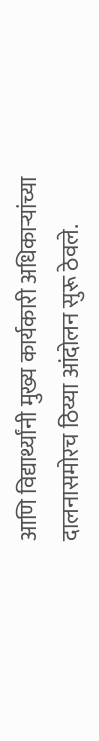आणि विद्यार्थ्यांनी मुख्य कार्यकारी अधिकाऱ्यांच्या दालनासमोरच ठिय्या आंदोलन सुरू ठेवले.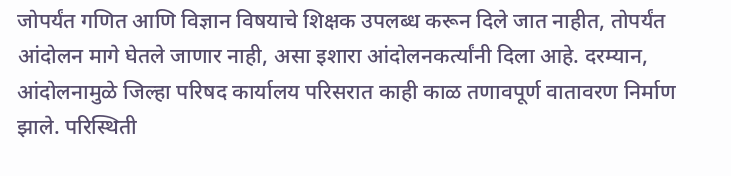जोपर्यंत गणित आणि विज्ञान विषयाचे शिक्षक उपलब्ध करून दिले जात नाहीत, तोपर्यंत आंदोलन मागे घेतले जाणार नाही, असा इशारा आंदोलनकर्त्यांनी दिला आहे. दरम्यान, आंदोलनामुळे जिल्हा परिषद कार्यालय परिसरात काही काळ तणावपूर्ण वातावरण निर्माण झाले. परिस्थिती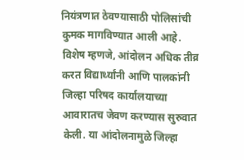नियंत्रणात ठेवण्यासाठी पोलिसांची कुमक मागविण्यात आली आहे.
विशेष म्हणजे, आंदोलन अधिक तीव्र करत विद्यार्थ्यांनी आणि पालकांनी जिल्हा परिषद कार्यालयाच्या आवारातच जेवण करण्यास सुरुवात केली. या आंदोलनामुळे जिल्हा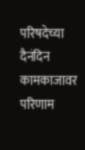परिषदेच्या दैनंदिन कामकाजावर परिणाम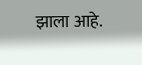झाला आहे.